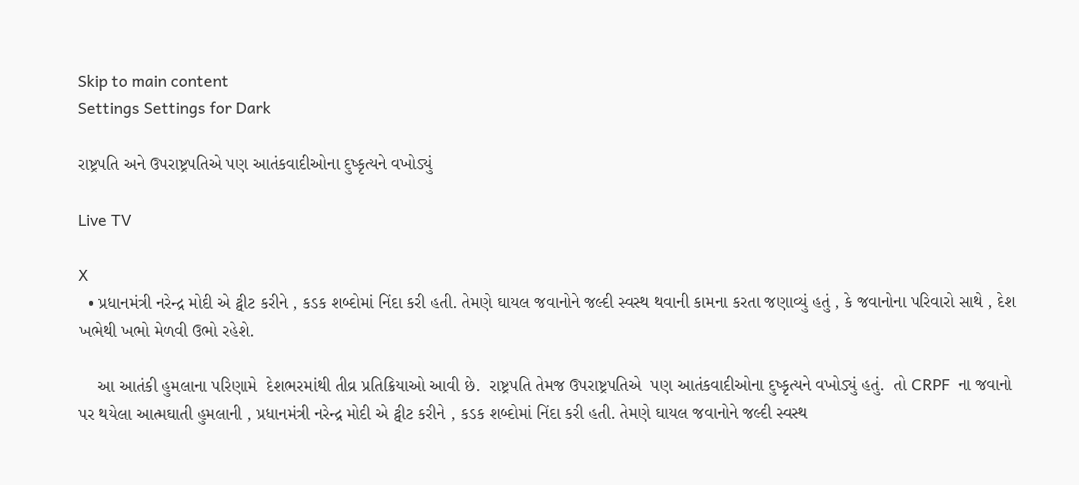Skip to main content
Settings Settings for Dark

રાષ્ટ્રપતિ અને ઉપરાષ્ટ્રપતિએ પણ આતંકવાદીઓના દુષ્કૃત્યને વખોડ્યું

Live TV

X
  • પ્રધાનમંત્રી નરેન્દ્ર મોદી એ ટ્વીટ કરીને , કડક શબ્દોમાં નિંદા કરી હતી. તેમણે ઘાયલ જવાનોને જલ્દી સ્વસ્થ થવાની કામના કરતા જણાવ્યું હતું , કે જવાનોના પરિવારો સાથે , દેશ ખભેથી ખભો મેળવી ઉભો રહેશે.

    આ આતંકી હુમલાના પરિણામે  દેશભરમાંથી તીવ્ર પ્રતિક્રિયાઓ આવી છે.  રાષ્ટ્રપતિ તેમજ ઉપરાષ્ટ્રપતિએ  પણ આતંકવાદીઓના દુષ્કૃત્યને વખોડ્યું હતું.  તો CRPF  ના જવાનો પર થયેલા આત્મઘાતી હુમલાની , પ્રધાનમંત્રી નરેન્દ્ર મોદી એ ટ્વીટ કરીને , કડક શબ્દોમાં નિંદા કરી હતી. તેમણે ઘાયલ જવાનોને જલ્દી સ્વસ્થ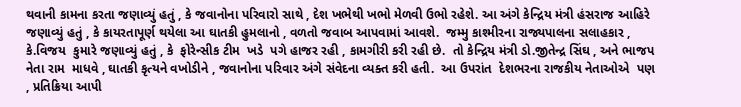થવાની કામના કરતા જણાવ્યું હતું , કે જવાનોના પરિવારો સાથે , દેશ ખભેથી ખભો મેળવી ઉભો રહેશે. આ અંગે કેન્દ્રિય મંત્રી હંસરાજ આહિરે જણાવ્યું હતું , કે કાયરતાપૂર્ણ થયેલા આ ઘાતકી હુમલાનો , વળતો જવાબ આપવામાં આવશે.  જમ્મુ કાશ્મીરના રાજ્યપાલના સલાહકાર , કે.વિજય  કુમારે જણાવ્યું હતું , કે  ફોરેન્સીક ટીમ  ખડે  પગે હાજર રહી , કામગીરી કરી રહી છે.  તો કેન્દ્રિય મંત્રી ડો.જીતેન્દ્ર સિંઘ , અને ભાજપ નેતા રામ  માધવે , ઘાતકી કૃત્યને વખોડીને , જવાનોના પરિવાર અંગે સંવેદના વ્યક્ત કરી હતી.  આ ઉપરાંત  દેશભરના રાજકીય નેતાઓએ  પણ , પ્રતિક્રિયા આપી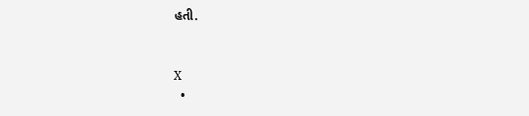હતી.


X
  •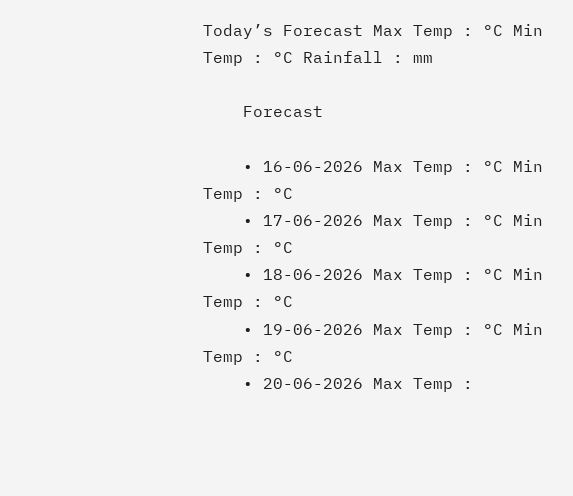Today’s Forecast Max Temp : °C Min Temp : °C Rainfall : mm

    Forecast

    • 16-06-2026 Max Temp : °C Min Temp : °C
    • 17-06-2026 Max Temp : °C Min Temp : °C
    • 18-06-2026 Max Temp : °C Min Temp : °C
    • 19-06-2026 Max Temp : °C Min Temp : °C
    • 20-06-2026 Max Temp :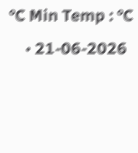°C Min Temp : °C
    • 21-06-2026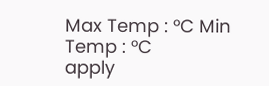Max Temp : °C Min Temp : °C
apply